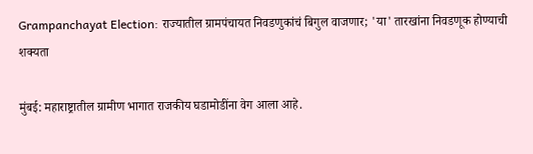Grampanchayat Election: राज्यातील ग्रामपंचायत निवडणुकांचं बिगुल वाजणार; 'या' तारखांना निवडणूक होण्याची शक्यता

मुंबई: महाराष्ट्रातील ग्रामीण भागात राजकीय घडामोडींना वेग आला आहे.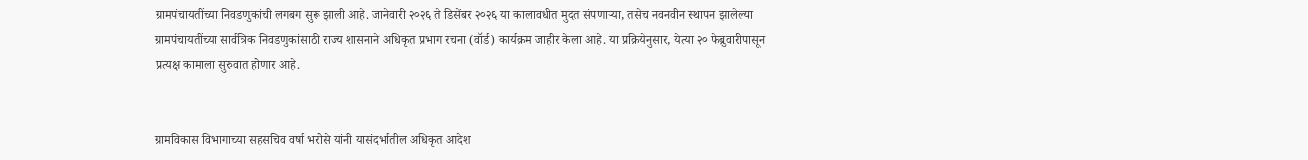ग्रामपंचायतींच्या निवडणुकांची लगबग सुरू झाली आहे. जानेवारी २०२६ ते डिसेंबर २०२६ या कालावधीत मुदत संपणाऱ्या, तसेच नवनवीन स्थापन झालेल्या ग्रामपंचायतींच्या सार्वत्रिक निवडणुकांसाठी राज्य शासनाने अधिकृत प्रभाग रचना (वॉर्ड) कार्यक्रम जाहीर केला आहे. या प्रक्रियेनुसार, येत्या २० फेब्रुवारीपासून प्रत्यक्ष कामाला सुरुवात होणार आहे.


ग्रामविकास विभागाच्या सहसचिव वर्षा भरोसे यांनी यासंदर्भातील अधिकृत आदेश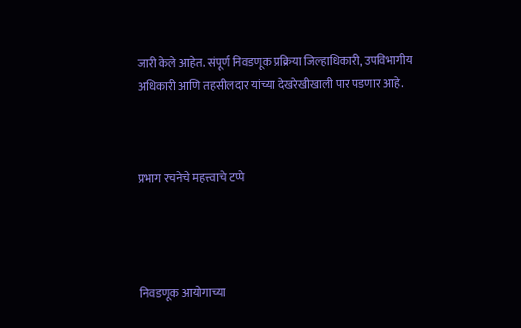जारी केले आहेत. संपूर्ण निवडणूक प्रक्रिया जिल्हाधिकारी, उपविभागीय अधिकारी आणि तहसीलदार यांच्या देखरेखीखाली पार पडणार आहे.



प्रभाग रचनेचे महत्त्वाचे टप्पे




निवडणूक आयोगाच्या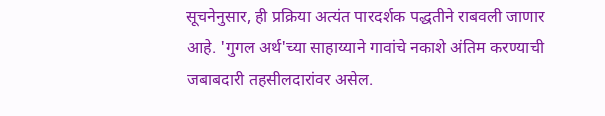सूचनेनुसार, ही प्रक्रिया अत्यंत पारदर्शक पद्धतीने राबवली जाणार आहे. 'गुगल अर्थ'च्या साहाय्याने गावांचे नकाशे अंतिम करण्याची जबाबदारी तहसीलदारांवर असेल.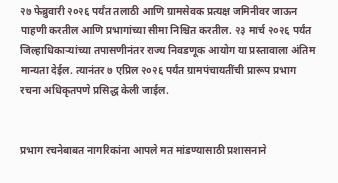२७ फेब्रुवारी २०२६ पर्यंत तलाठी आणि ग्रामसेवक प्रत्यक्ष जमिनीवर जाऊन पाहणी करतील आणि प्रभागांच्या सीमा निश्चित करतील. २३ मार्च २०२६ पर्यंत जिल्हाधिकाऱ्यांच्या तपासणीनंतर राज्य निवडणूक आयोग या प्रस्तावाला अंतिम मान्यता देईल. त्यानंतर ७ एप्रिल २०२६ पर्यंत ग्रामपंचायतींची प्रारूप प्रभाग रचना अधिकृतपणे प्रसिद्ध केली जाईल.


प्रभाग रचनेबाबत नागरिकांना आपले मत मांडण्यासाठी प्रशासनाने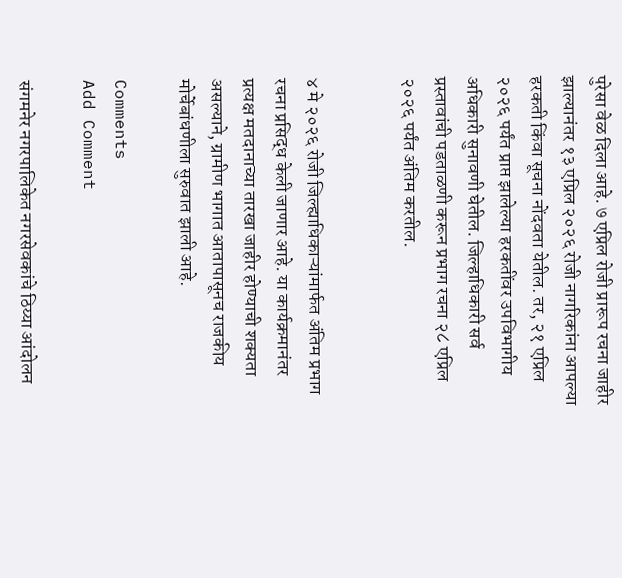पुरेसा वेळ दिला आहे. ७ एप्रिल रोजी प्रारूप रचना जाहीर झाल्यानंतर १३ एप्रिल २०२६ रोजी नागरिकांना आपल्या हरकती किंवा सूचना नोंदवता येतील. तर, २१ एप्रिल २०२६ पर्यंत प्राप्त झालेल्या हरकतींवर उपविभागीय अधिकारी सुनावणी घेतील. जिल्हाधिकारी सर्व प्रस्तावांची पडताळणी करून प्रभाग रचना २८ एप्रिल २०२६ पर्यंत अंतिम करतील.


४ मे २०२६ रोजी जिल्ह्याधिकाऱ्यांमार्फत अंतिम प्रभाग रचना प्रसिद्ध केली जाणार आहे. या कार्यक्रमानंतर प्रत्यक्ष मतदानाच्या तारखा जाहीर होण्याची शक्यता असल्याने, ग्रामीण भागात आतापासूनच राजकीय मोर्चेबांधणीला सुरुवात झाली आहे.

Comments
Add Comment

संगमनेर नगरपालिकेत नगरसेवकांचे ठिय्या आंदोलन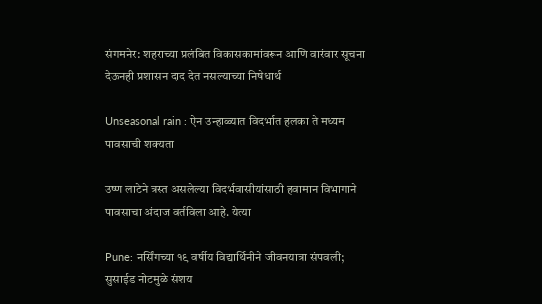संगमनेर: शहराच्या प्रलंबित विकासकामांवरून आणि वारंवार सूचना देऊनही प्रशासन दाद देत नसल्याच्या निषेधार्थ

Unseasonal rain : ऐन उन्हाळ्यात विदर्भात हलका ते मध्यम पावसाची शक्यता

उष्ण लाटेने त्रस्त असलेल्या विदर्भवासीयांसाठी हवामान विभागाने पावसाचा अंदाज वर्तविला आहे. येत्या

Pune: नर्सिंगच्या १९ वर्षीय विद्यार्थिनीने जीवनयात्रा संपवली; सुसाईड नोटमुळे संशय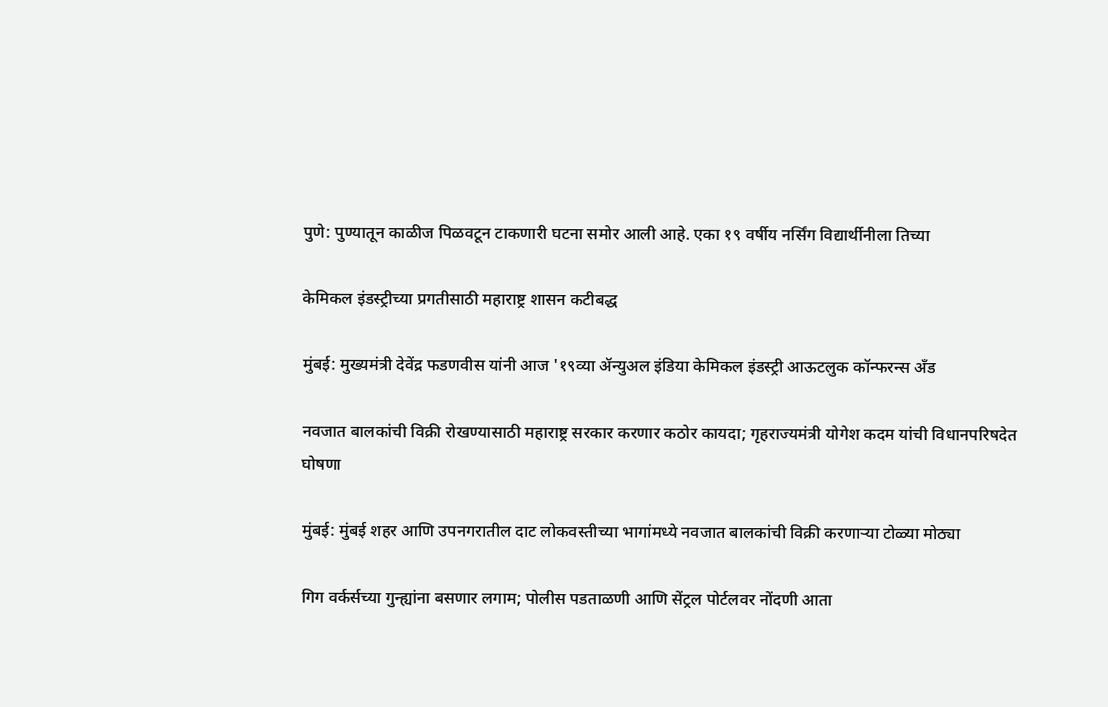पुणे: पुण्यातून काळीज पिळवटून टाकणारी घटना समोर आली आहे. एका १९ वर्षीय नर्सिंग विद्यार्थीनीला तिच्या

केमिकल इंडस्ट्रीच्या प्रगतीसाठी महाराष्ट्र शासन कटीबद्ध

मुंबई: मुख्यमंत्री देवेंद्र फडणवीस यांनी आज '१९व्या ॲन्युअल इंडिया केमिकल इंडस्ट्री आऊटलुक कॉन्फरन्स अँड

नवजात बालकांची विक्री रोखण्यासाठी महाराष्ट्र सरकार करणार कठोर कायदा; गृहराज्यमंत्री योगेश कदम यांची विधानपरिषदेत घोषणा

मुंबई: मुंबई शहर आणि उपनगरातील दाट लोकवस्तीच्या भागांमध्ये नवजात बालकांची विक्री करणाऱ्या टोळ्या मोठ्या

गिग वर्कर्सच्या गुन्ह्यांना बसणार लगाम; पोलीस पडताळणी आणि सेंट्रल पोर्टलवर नोंदणी आता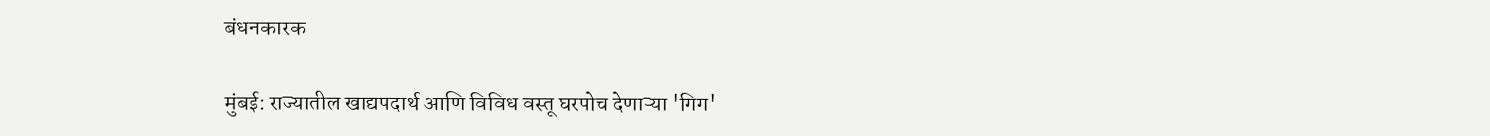बंधनकारक

मुंबई: राज्यातील खाद्यपदार्थ आणि विविध वस्तू घरपोच देणाऱ्या 'गिग'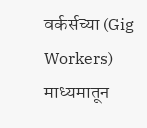वर्कर्सच्या (Gig Workers) माध्यमातून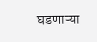घडणाऱ्या